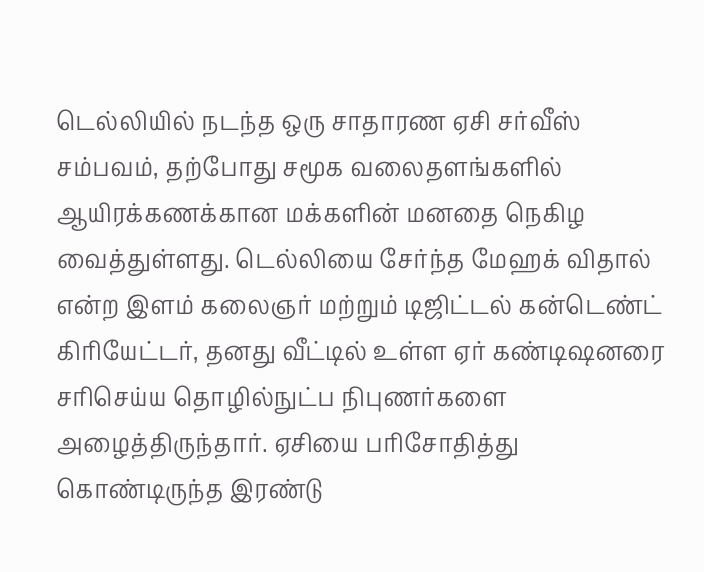டெல்லியில் நடந்த ஒரு சாதாரண ஏசி சர்வீஸ் சம்பவம், தற்போது சமூக வலைதளங்களில் ஆயிரக்கணக்கான மக்களின் மனதை நெகிழ வைத்துள்ளது. டெல்லியை சேர்ந்த மேஹக் விதால் என்ற இளம் கலைஞர் மற்றும் டிஜிட்டல் கன்டெண்ட் கிரியேட்டர், தனது வீட்டில் உள்ள ஏர் கண்டிஷனரை சரிசெய்ய தொழில்நுட்ப நிபுணர்களை அழைத்திருந்தார். ஏசியை பரிசோதித்து கொண்டிருந்த இரண்டு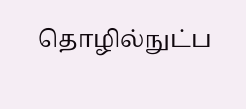தொழில்நுட்ப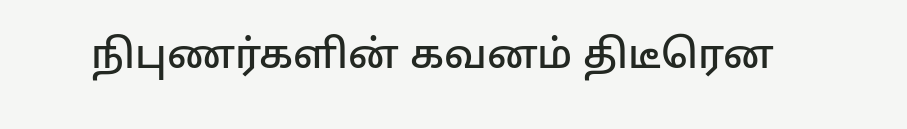நிபுணர்களின் கவனம் திடீரென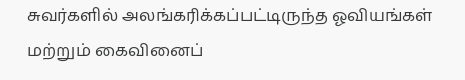சுவர்களில் அலங்கரிக்கப்பட்டிருந்த ஓவியங்கள் மற்றும் கைவினைப்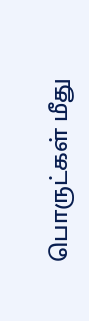பொருட்கள் மீது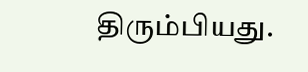திரும்பியது.